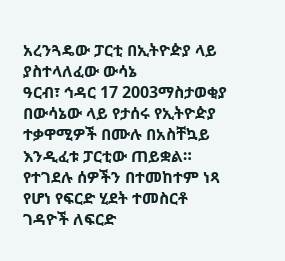አረንጓዴው ፓርቲ በኢትዮዽያ ላይ ያስተላለፈው ውሳኔ
ዓርብ፣ ኅዳር 17 2003ማስታወቂያ
በውሳኔው ላይ የታሰሩ የኢትዮዽያ ተቃዋሚዎች በሙሉ በአስቸኳይ እንዲፈቱ ፓርቲው ጠይቋል። የተገደሉ ሰዎችን በተመከተም ነጻ የሆነ የፍርድ ሂደት ተመስርቶ ገዳዮች ለፍርድ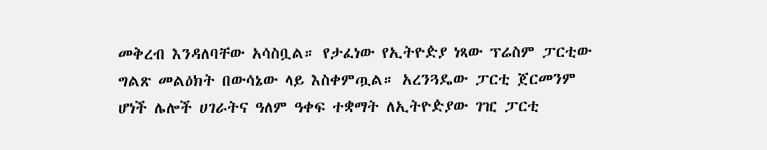መቅረብ እንዳለባቸው አሳስቧል። የታፈነው የኢትዮዽያ ነጻው ፕሬስም ፓርቲው ግልጽ መልዕክት በውሳኔው ላይ እስቀምጧል። አረንጓዴው ፓርቲ ጀርመንም ሆነች ሌሎች ሀገራትና ዓለም ዓቀፍ ተቋማት ለኢትዮዽያው ገዢ ፓርቲ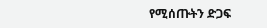የሚሰጡትን ድጋፍ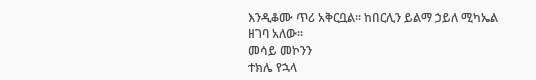እንዲቆሙ ጥሪ አቅርቧል። ከበርሊን ይልማ ኃይለ ሚካኤል ዘገባ አለው።
መሳይ መኮንን
ተክሌ የኋላ